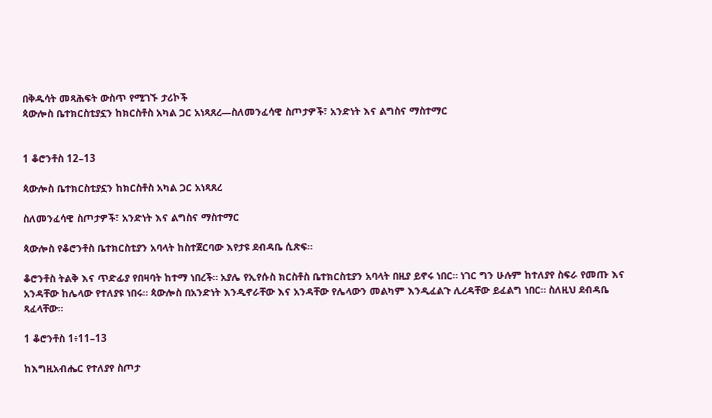በቅዱሳት መጻሕፍት ውስጥ የሚገኙ ታሪኮች
ጳውሎስ ቤተክርስቲያኗን ከክርስቶስ አካል ጋር አነጻጸረ—ስለመንፈሳዊ ስጦታዎች፣ አንድነት እና ልግስና ማስተማር


1 ቆሮንቶስ 12–13

ጳውሎስ ቤተክርስቲያኗን ከክርስቶስ አካል ጋር አነጻጸረ

ስለመንፈሳዊ ስጦታዎች፣ አንድነት እና ልግስና ማስተማር

ጳውሎስ የቆሮንቶስ ቤተክርስቲያን አባላት ከስተጀርባው እየታዩ ደብዳቤ ሲጽፍ።

ቆሮንቶስ ትልቅ እና ጥድፊያ የበዛባት ከተማ ነበረች። አያሌ የኢየሱስ ክርስቶስ ቤተክርስቲያን አባላት በዚያ ይኖሩ ነበር። ነገር ግን ሁሉም ከተለያየ ስፍራ የመጡ እና አንዳቸው ከሌላው የተለያዩ ነበሩ። ጳውሎስ በአንድነት እንዲኖራቸው እና አንዳቸው የሌላውን መልካም እንዲፈልጉ ሊረዳቸው ይፈልግ ነበር። ስለዚህ ደብዳቤ ጻፈላቸው።

1 ቆሮንቶስ 1፥11–13

ከእግዚአብሔር የተለያየ ስጦታ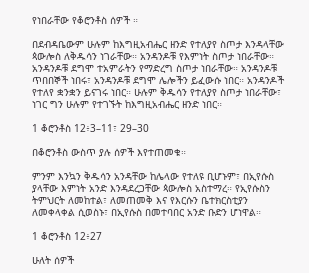የነበራቸው የቆሮንቶስ ሰዎች ።

በደብዳቤውም ሁሉም ከእግዚአብሔር ዘንድ የተለያየ ስጦታ እንዳላቸው ጳውሎስ ለቅዱሳን ነገራቸው። አንዳንዶቹ የእምነት ስጦታ ነበራቸው። አንዳንዶቹ ደግሞ ተአምራትን የማድረግ ስጦታ ነበራቸው። አንዳንዶቹ ጥበበኞች ነበሩ፣ አንዳንዶቹ ደግሞ ሌሎችን ይፈውሱ ነበር። አንዳንዶች የተለየ ቋንቋን ይናገሩ ነበር። ሁሉም ቅዱሳን የተለያየ ስጦታ ነበራቸው፣ ነገር ግን ሁሉም የተገኙት ከእግዚአብሔር ዘንድ ነበር።

1 ቆሮንቶስ 12፥3–11፣ 29–30

በቆሮንቶስ ውስጥ ያሉ ሰዎች እየተጠመቁ።

ምንም እንኳን ቅዱሳን አንዳቸው ከሌላው የተለዩ ቢሆኑም፣ በኢየሱስ ያላቸው እምነት አንድ እንዳደረጋቸው ጳውሎስ አስተማረ። የኢየሱስን ትምህርት ለመከተል፣ ለመጠመቅ እና የእርሱን ቤተክርስቲያን ለመቀላቀል ሲወስኑ፣ በኢየሱስ በመተባበር አንድ ቡድን ሆነዋል።

1 ቆሮንቶስ 12፥27

ሁለት ሰዎች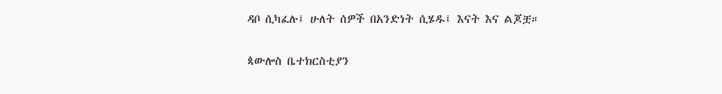ዳቦ ሲካፈሉ፤ ሁለት ሰዎች በአንድነት ሲሄዱ፤ እናት እና ልጆቿ።

ጳውሎስ ቤተክርስቲያን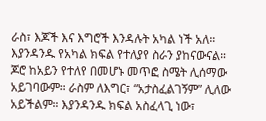ራስ፣ እጆች እና እግሮች እንዳሉት አካል ነች አለ። እያንዳንዱ የአካል ክፍል የተለያየ ስራን ያከናውናል። ጆሮ ከአይን የተለየ በመሆኑ መጥፎ ስሜት ሊሰማው አይገባውም። ራስም ለእግር፣ “አታስፈልገኝም” ሊለው አይችልም። እያንዳንዱ ክፍል አስፈላጊ ነው፣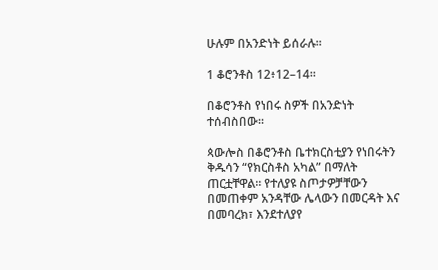ሁሉም በአንድነት ይሰራሉ።

1 ቆሮንቶስ 12፥12–14።

በቆሮንቶስ የነበሩ ስዎች በአንድነት ተሰብስበው።

ጳውሎስ በቆሮንቶስ ቤተክርስቲያን የነበሩትን ቅዱሳን “የክርስቶስ አካል” በማለት ጠርቷቸዋል። የተለያዩ ስጦታዎቻቸውን በመጠቀም አንዳቸው ሌላውን በመርዳት እና በመባረክ፣ እንደተለያየ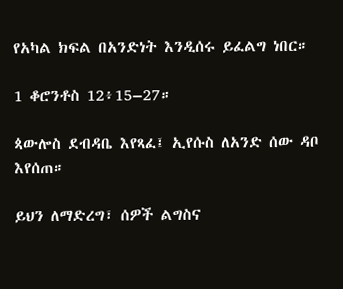የአካል ክፍል በአንድነት እንዲሰሩ ይፈልግ ነበር።

1 ቆሮንቶስ 12፥15–27።

ጳውሎስ ደብዳቤ እየጻፈ፤ ኢየሱስ ለአንድ ሰው ዳቦ እየሰጠ።

ይህን ለማድረግ፣ ሰዎች ልግስና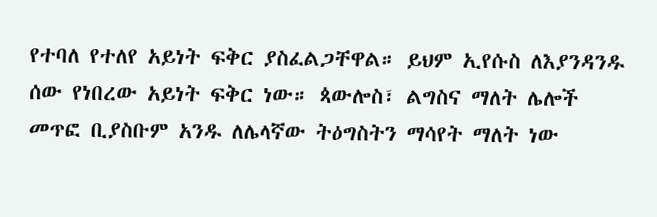የተባለ የተለየ አይነት ፍቅር ያስፈልጋቸዋል። ይህም ኢየሱስ ለእያንዳንዱ ሰው የነበረው አይነት ፍቅር ነው። ጳውሎስ፣ ልግስና ማለት ሌሎች መጥፎ ቢያስቡም አንዱ ለሌላኛው ትዕግስትን ማሳየት ማለት ነው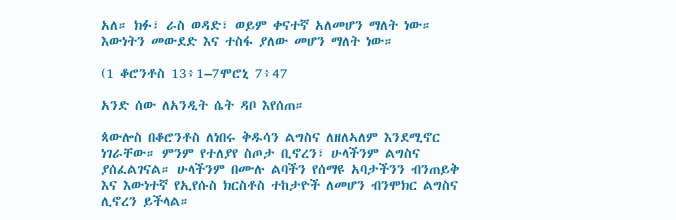አለ። ክፉ፣ ራስ ወዳድ፣ ወይም ቀናተኛ አለመሆን ማለት ነው። እውነትን መውደድ እና ተስፋ ያለው መሆን ማለት ነው።

(1 ቆሮንቶስ 13፥1–7ሞሮኒ 7፥47

አንድ ሰው ለአንዲት ሴት ዳቦ እየሰጠ።

ጳውሎስ በቆሮንቶስ ለነበሩ ቅዱሳን ልግስና ለዘለኣለም እንደሚኖር ነገራቸው። ምንም የተለያየ ስጦታ ቢኖረን፣ ሁላችንም ልግስና ያሰፈልገናል። ሁላችንም በሙሉ ልባችን የሰማዩ አባታችንን ብንጠይቅ እና እውነተኛ የኢየሱስ ክርስቶስ ተከታዮች ለመሆን ብንሞክር ልግስና ሊኖረን ይችላል።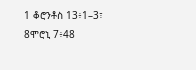1 ቆሮንቶስ 13፥1–3፣ 8ሞሮኒ 7፥48